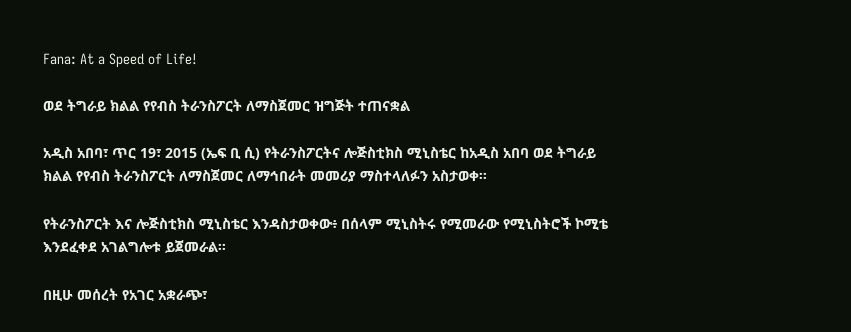Fana: At a Speed of Life!

ወደ ትግራይ ክልል የየብስ ትራንስፖርት ለማስጀመር ዝግጅት ተጠናቋል

አዲስ አበባ፣ ጥር 19፣ 2015 (ኤፍ ቢ ሲ) የትራንስፖርትና ሎጅስቲክስ ሚኒስቴር ከአዲስ አበባ ወደ ትግራይ ክልል የየብስ ትራንስፖርት ለማስጀመር ለማኅበራት መመሪያ ማስተላለፉን አስታወቀ፡፡

የትራንስፖርት እና ሎጅስቲክስ ሚኒስቴር እንዳስታወቀው፥ በሰላም ሚኒስትሩ የሚመራው የሚኒስትሮች ኮሚቴ እንደፈቀደ አገልግሎቱ ይጀመራል፡፡

በዚሁ መሰረት የአገር አቋራጭ፣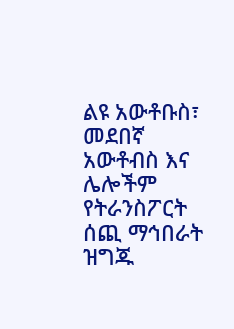ልዩ አውቶቡስ፣ መደበኛ አውቶብስ እና ሌሎችም የትራንስፖርት ሰጪ ማኅበራት ዝግጁ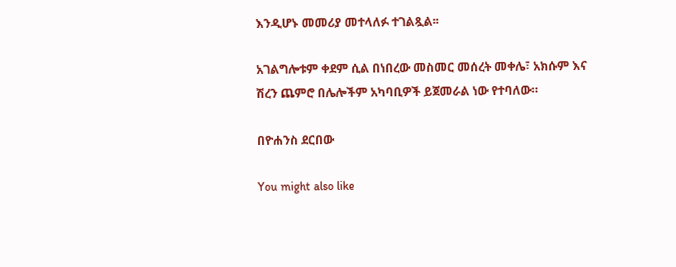እንዲሆኑ መመሪያ መተላለፉ ተገልጿል፡፡

አገልግሎቱም ቀደም ሲል በነበረው መስመር መሰረት መቀሌ፣ አክሱም እና ሽረን ጨምሮ በሌሎችም አካባቢዎች ይጀመራል ነው የተባለው።

በዮሐንስ ደርበው

You might also like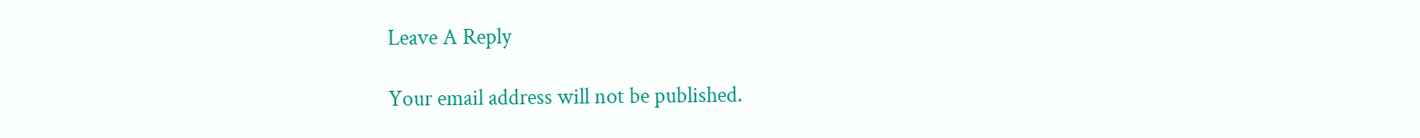Leave A Reply

Your email address will not be published.